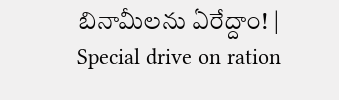బినామీలను ఏరేద్దాం! | Special drive on ration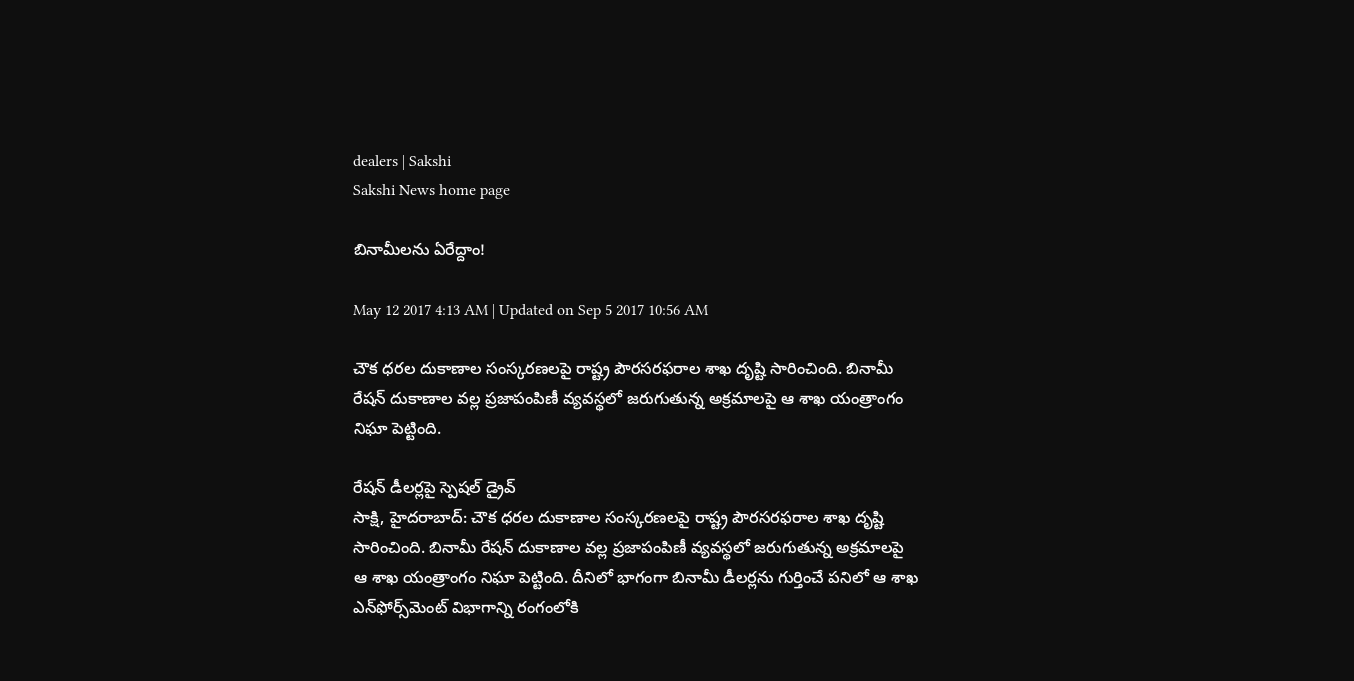dealers | Sakshi
Sakshi News home page

బినామీలను ఏరేద్దాం!

May 12 2017 4:13 AM | Updated on Sep 5 2017 10:56 AM

చౌక ధరల దుకాణాల సంస్కరణలపై రాష్ట్ర పౌరసరఫరాల శాఖ దృష్టి సారించింది. బినామీ రేషన్‌ దుకాణాల వల్ల ప్రజాపంపిణీ వ్యవస్థలో జరుగుతున్న అక్రమాలపై ఆ శాఖ యంత్రాంగం నిఘా పెట్టింది.

రేషన్‌ డీలర్లపై స్పెషల్‌ డ్రైవ్‌
సాక్షి, హైదరాబాద్‌: చౌక ధరల దుకాణాల సంస్కరణలపై రాష్ట్ర పౌరసరఫరాల శాఖ దృష్టి సారించింది. బినామీ రేషన్‌ దుకాణాల వల్ల ప్రజాపంపిణీ వ్యవస్థలో జరుగుతున్న అక్రమాలపై ఆ శాఖ యంత్రాంగం నిఘా పెట్టింది. దీనిలో భాగంగా బినామీ డీలర్లను గుర్తించే పనిలో ఆ శాఖ ఎన్‌ఫోర్స్‌మెంట్‌ విభాగాన్ని రంగంలోకి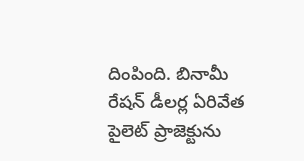దింపింది. బినామీ రేషన్‌ డీలర్ల ఏరివేత పైలెట్‌ ప్రాజెక్టును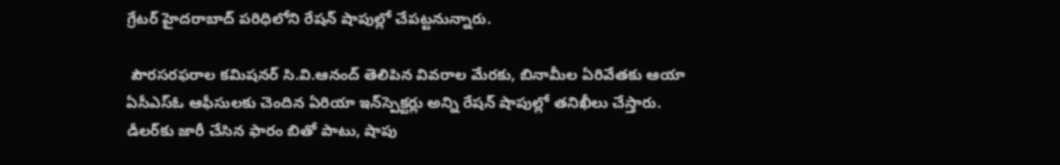గ్రేటర్‌ హైదరాబాద్‌ పరిధిలోని రేషన్‌ షాపుల్లో చేపట్టనున్నారు.

 పౌరసరఫరాల కమిషనర్‌ సి.వి.ఆనంద్‌ తెలిపిన వివరాల మేరకు, బినామీల ఏరివేతకు ఆయా ఏసీఎస్‌ఓ ఆఫీసులకు చెందిన ఏరియా ఇన్‌స్పెక్టర్లు అన్ని రేషన్‌ షాపుల్లో తనిఖీలు చేస్తారు. డీలర్‌కు జారీ చేసిన ఫారం బితో పాటు, షాపు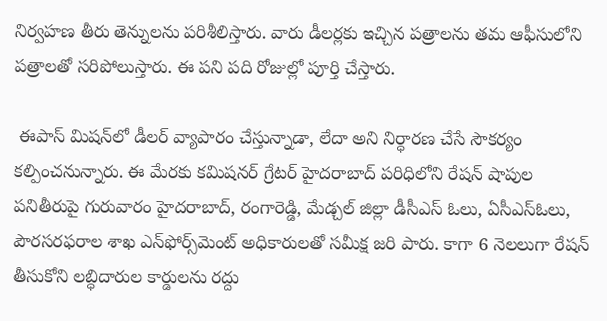నిర్వహణ తీరు తెన్నులను పరిశీలిస్తారు. వారు డీలర్లకు ఇచ్చిన పత్రాలను తమ ఆఫీసులోని పత్రాలతో సరిపోలుస్తారు. ఈ పని పది రోజుల్లో పూర్తి చేస్తారు.

 ఈపాస్‌ మిషన్‌లో డీలర్‌ వ్యాపారం చేస్తున్నాడా, లేదా అని నిర్ధారణ చేసే సౌకర్యం కల్పించనున్నారు. ఈ మేరకు కమిషనర్‌ గ్రేటర్‌ హైదరాబాద్‌ పరిధిలోని రేషన్‌ షాపుల పనితీరుపై గురువారం హైదరాబాద్, రంగారెడ్డి, మేడ్చల్‌ జిల్లా డీసీఎస్‌ ఓలు, ఏసీఎస్‌ఓలు, పౌరసరఫరాల శాఖ ఎన్‌ఫోర్స్‌మెంట్‌ అధికారులతో సమీక్ష జరి పారు. కాగా 6 నెలలుగా రేషన్‌ తీసుకోని లబ్ధిదారుల కార్డులను రద్దు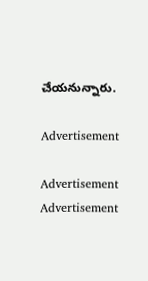చేయనున్నారు.

Advertisement

Advertisement
Advertisement